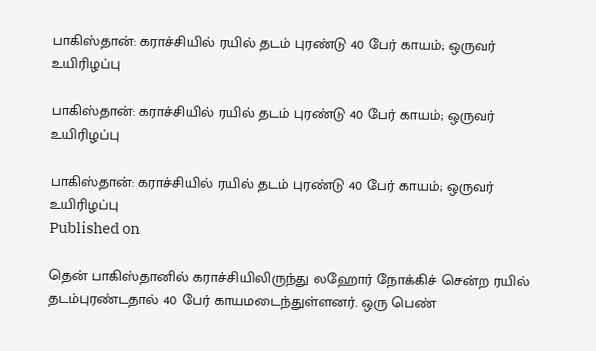பாகிஸ்தான்: கராச்சியில் ரயில் தடம் புரண்டு 40 பேர் காயம்; ஒருவர் உயிரிழப்பு

பாகிஸ்தான்: கராச்சியில் ரயில் தடம் புரண்டு 40 பேர் காயம்; ஒருவர் உயிரிழப்பு

பாகிஸ்தான்: கராச்சியில் ரயில் தடம் புரண்டு 40 பேர் காயம்; ஒருவர் உயிரிழப்பு
Published on

தென் பாகிஸ்தானில் கராச்சியிலிருந்து லஹோர் நோக்கிச் சென்ற ரயில் தடம்புரண்டதால் 40 பேர் காயமடைந்துள்ளனர். ஒரு பெண்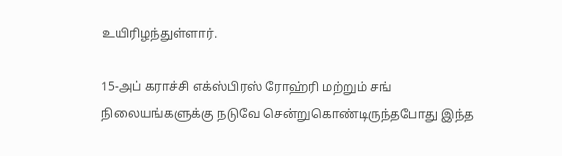உயிரிழந்துள்ளார்.

15-அப் கராச்சி எக்ஸ்பிரஸ் ரோஹ்ரி மற்றும் சங் நிலையங்களுக்கு நடுவே சென்றுகொண்டிருந்தபோது இந்த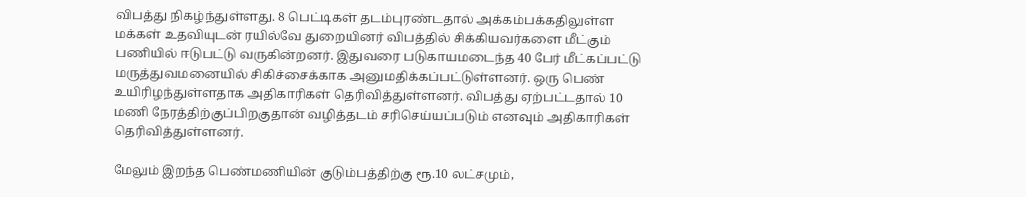விபத்து நிகழ்ந்துள்ளது. 8 பெட்டிகள் தடம்புரண்டதால் அக்கம்பக்கதிலுள்ள மக்கள் உதவியுடன் ரயில்வே துறையினர் விபத்தில் சிக்கியவர்களை மீட்கும் பணியில் ஈடுபட்டு வருகின்றனர். இதுவரை படுகாயமடைந்த 40 பேர் மீட்கப்பட்டு மருத்துவமனையில் சிகிச்சைக்காக அனுமதிக்கப்பட்டுள்ளனர். ஒரு பெண் உயிரிழந்துள்ளதாக அதிகாரிகள் தெரிவித்துள்ளனர். விபத்து ஏற்பட்டதால் 10 மணி நேரத்திற்குப்பிறகுதான் வழித்தடம் சரிசெய்யப்படும் எனவும் அதிகாரிகள் தெரிவித்துள்ளனர்.

மேலும் இறந்த பெண்மணியின் குடும்பத்திற்கு ரூ.10 லட்சமும்,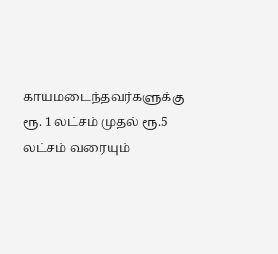காயமடைந்தவர்களுக்கு ரூ. 1 லட்சம் முதல் ரூ.5 லட்சம் வரையும்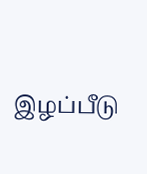இழப்பீடு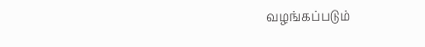வழங்கப்படும்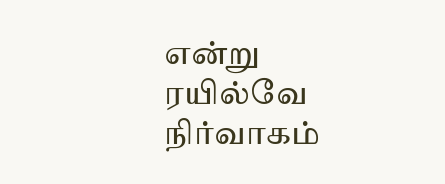என்று ரயில்வே நிர்வாகம்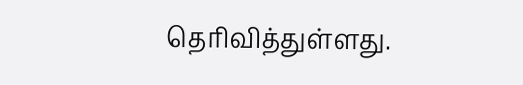தெரிவித்துள்ளது.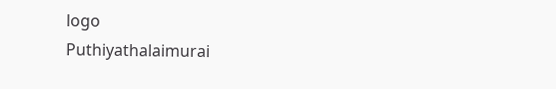logo
Puthiyathalaimurai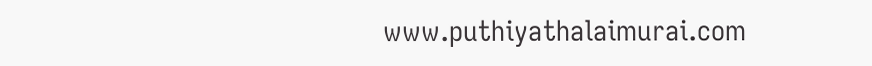www.puthiyathalaimurai.com